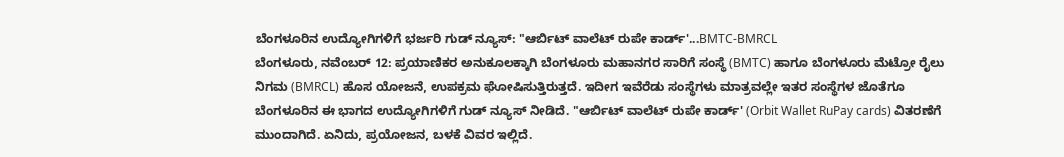ಬೆಂಗಳೂರಿನ ಉದ್ಯೋಗಿಗಳಿಗೆ ಭರ್ಜರಿ ಗುಡ್ ನ್ಯೂಸ್: "ಆರ್ಬಿಟ್ ವಾಲೆಟ್ ರುಪೇ ಕಾರ್ಡ್'...BMTC-BMRCL
ಬೆಂಗಳೂರು, ನವೆಂಬರ್ 12: ಪ್ರಯಾಣಿಕರ ಅನುಕೂಲಕ್ಕಾಗಿ ಬೆಂಗಳೂರು ಮಹಾನಗರ ಸಾರಿಗೆ ಸಂಸ್ಥೆ (BMTC) ಹಾಗೂ ಬೆಂಗಳೂರು ಮೆಟ್ರೋ ರೈಲು ನಿಗಮ (BMRCL) ಹೊಸ ಯೋಜನೆ, ಉಪಕ್ರಮ ಘೋಷಿಸುತ್ತಿರುತ್ತದೆ. ಇದೀಗ ಇವೆರೆಡು ಸಂಸ್ಥೆಗಳು ಮಾತ್ರವಲ್ಲೇ ಇತರ ಸಂಸ್ಥೆಗಳ ಜೊತೆಗೂ ಬೆಂಗಳೂರಿನ ಈ ಭಾಗದ ಉದ್ಯೋಗಿಗಳಿಗೆ ಗುಡ್ ನ್ಯೂಸ್ ನೀಡಿದೆ. "ಆರ್ಬಿಟ್ ವಾಲೆಟ್ ರುಪೇ ಕಾರ್ಡ್' (Orbit Wallet RuPay cards) ವಿತರಣೆಗೆ ಮುಂದಾಗಿದೆ. ಏನಿದು, ಪ್ರಯೋಜನ, ಬಳಕೆ ವಿವರ ಇಲ್ಲಿದೆ.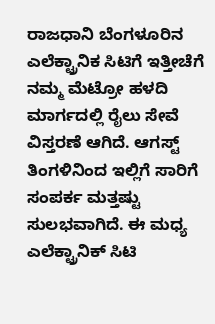ರಾಜಧಾನಿ ಬೆಂಗಳೂರಿನ ಎಲೆಕ್ಟ್ರಾನಿಕ ಸಿಟಿಗೆ ಇತ್ತೀಚೆಗೆ ನಮ್ಮ ಮೆಟ್ರೋ ಹಳದಿ ಮಾರ್ಗದಲ್ಲಿ ರೈಲು ಸೇವೆ ವಿಸ್ತರಣೆ ಆಗಿದೆ. ಆಗಸ್ಟ್ ತಿಂಗಳಿನಿಂದ ಇಲ್ಲಿಗೆ ಸಾರಿಗೆ ಸಂಪರ್ಕ ಮತ್ತಷ್ಟು ಸುಲಭವಾಗಿದೆ. ಈ ಮಧ್ಯ ಎಲೆಕ್ಟ್ರಾನಿಕ್ ಸಿಟಿ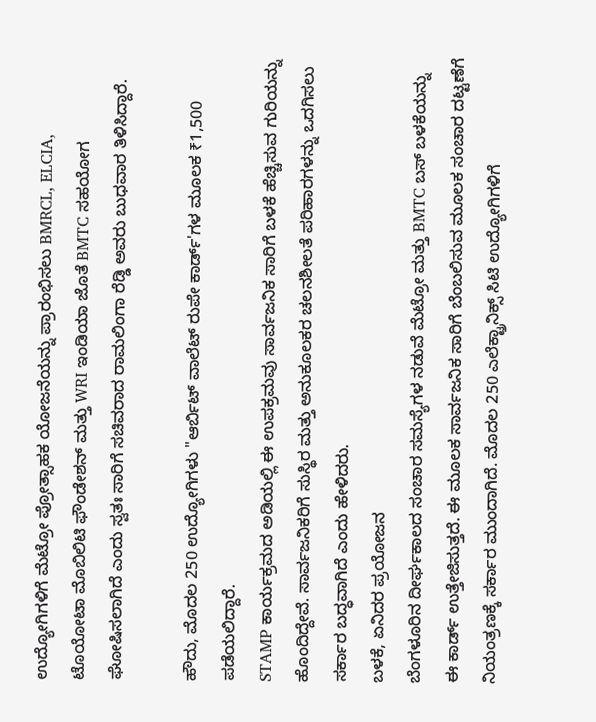ಉದ್ಯೋಗಿಗಳಿಗೆ ಮೆಟ್ರೋ ಪ್ರೋತ್ಸಾಹಕ ಯೋಜನೆಯನ್ನು ಪ್ರಾರಂಭಿಸಲು BMRCL, ELCIA, ಟೊಯೋಟಾ ಮೊಬಿಲಿಟಿ ಫೌಂಡೇಶನ್ ಮತ್ತು WRI ಇಂಡಿಯಾ ಜೊತೆ BMTC ಸಹಯೋಗ ಘೋಷಿಸಲಾಗಿದೆ ಎಂದು ಸ್ವತಃ ಸಾರಿಗೆ ಸಚಿವರಾದ ರಾಮಲಿಂಗಾ ರೆಡ್ಡಿ ಅವರು ಬುಧವಾರ ತಿಳಿಸಿದ್ದಾರೆ.

ಹೌದು, ಮೊದಲ 250 ಉದ್ಯೋಗಿಗಳು "ಆರ್ಬಿಟ್ ವಾಲೆಟ್ ರುಪೇ ಕಾರ್ಡ್'ಗಳ ಮೂಲಕ ₹1,500 ಪಡೆಯಲಿದ್ದಾರೆ.
STAMP ಕಾರ್ಯಕ್ರಮದ ಅಡಿಯಲ್ಲಿ ಈ ಉಪಕ್ರಮವು ಸಾರ್ವಜನಿಕ ಸಾರಿಗೆ ಬಳಕೆ ಹೆಚ್ಚಿಸುವ ಗುರಿಯನ್ನು ಹೊಂದಿದ್ದೇವೆ. ಸಾರ್ವಜನಿಕರಿಗೆ ಸುಸ್ಥಿರ ಮತ್ತು ಅನುಕೂಲಕರ ಚಲನಶೀಲತೆ ಪರಿಹಾರಗಳನ್ನು ಒದಗಿಸಲು ಸರ್ಕಾರ ಬದ್ಧವಾಗಿದೆ ಎಂದು ಹೇಳಿದರು.
ಬಳಕೆ, ಏನಿದರ ಪ್ರಯೋಜನ
ಬೆಂಗಳೂರಿನ ದೀರ್ಘಕಾಲದ ಸಂಚಾರ ಸಮಸ್ಯೆಗಳ ನಡುವೆ ಮೆಟ್ರೋ ಮತ್ತು BMTC ಬಸ್ ಬಳಕೆಯನ್ನು ಈ ಕಾರ್ಡ್ ಉತ್ತೇಜಿಸುತ್ತದೆ. ಈ ಮೂಲಕ ಸಾರ್ವಜನಿಕ ಸಾರಿಗೆ ಬೆಂಬಲಿಸುವ ಮೂಲಕ ಸಂಚಾರ ದಟ್ಟಣೆಗೆ ನಿಯಂತ್ರಣಕ್ಕೆ ಸರ್ಕಾರ ಮುಂದಾಗಿದೆ. ಮೊದಲ 250 ಎಲೆಕ್ಟ್ರಾನಿಕ್ಸ್ ಸಿಟಿ ಉದ್ಯೋಗಿಗಳಿಗೆ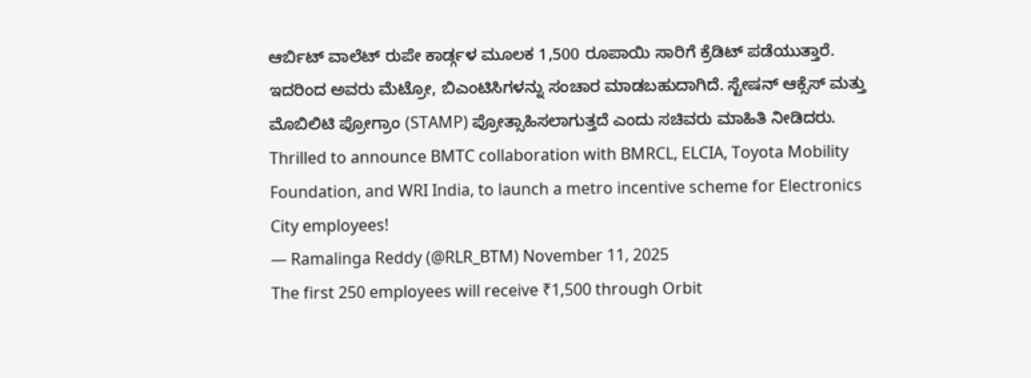ಆರ್ಬಿಟ್ ವಾಲೆಟ್ ರುಪೇ ಕಾರ್ಡ್ಗಳ ಮೂಲಕ 1,500 ರೂಪಾಯಿ ಸಾರಿಗೆ ಕ್ರೆಡಿಟ್ ಪಡೆಯುತ್ತಾರೆ. ಇದರಿಂದ ಅವರು ಮೆಟ್ರೋ, ಬಿಎಂಟಿಸಿಗಳನ್ನು ಸಂಚಾರ ಮಾಡಬಹುದಾಗಿದೆ. ಸ್ಟೇಷನ್ ಆಕ್ಸೆಸ್ ಮತ್ತು ಮೊಬಿಲಿಟಿ ಪ್ರೋಗ್ರಾಂ (STAMP) ಪ್ರೋತ್ಸಾಹಿಸಲಾಗುತ್ತದೆ ಎಂದು ಸಚಿವರು ಮಾಹಿತಿ ನೀಡಿದರು.
Thrilled to announce BMTC collaboration with BMRCL, ELCIA, Toyota Mobility Foundation, and WRI India, to launch a metro incentive scheme for Electronics City employees!
— Ramalinga Reddy (@RLR_BTM) November 11, 2025
The first 250 employees will receive ₹1,500 through Orbit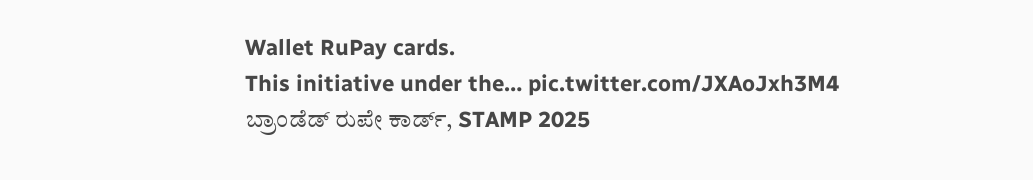Wallet RuPay cards.
This initiative under the… pic.twitter.com/JXAoJxh3M4
ಬ್ರಾಂಡೆಡ್ ರುಪೇ ಕಾರ್ಡ್, STAMP 2025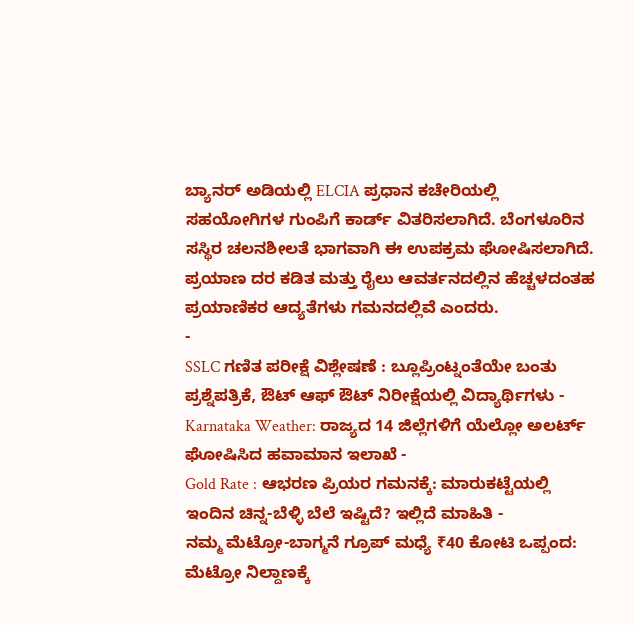ಬ್ಯಾನರ್ ಅಡಿಯಲ್ಲಿ ELCIA ಪ್ರಧಾನ ಕಚೇರಿಯಲ್ಲಿ ಸಹಯೋಗಿಗಳ ಗುಂಪಿಗೆ ಕಾರ್ಡ್ ವಿತರಿಸಲಾಗಿದೆ. ಬೆಂಗಳೂರಿನ ಸಸ್ಥಿರ ಚಲನಶೀಲತೆ ಭಾಗವಾಗಿ ಈ ಉಪಕ್ರಮ ಘೋಷಿಸಲಾಗಿದೆ. ಪ್ರಯಾಣ ದರ ಕಡಿತ ಮತ್ತು ರೈಲು ಆವರ್ತನದಲ್ಲಿನ ಹೆಚ್ಚಳದಂತಹ ಪ್ರಯಾಣಿಕರ ಆದ್ಯತೆಗಳು ಗಮನದಲ್ಲಿವೆ ಎಂದರು.
-
SSLC ಗಣಿತ ಪರೀಕ್ಷೆ ವಿಶ್ಲೇಷಣೆ : ಬ್ಲೂಪ್ರಿಂಟ್ನಂತೆಯೇ ಬಂತು ಪ್ರಶ್ನೆಪತ್ರಿಕೆ, ಔಟ್ ಆಫ್ ಔಟ್ ನಿರೀಕ್ಷೆಯಲ್ಲಿ ವಿದ್ಯಾರ್ಥಿಗಳು -
Karnataka Weather: ರಾಜ್ಯದ 14 ಜಿಲ್ಲೆಗಳಿಗೆ ಯೆಲ್ಲೋ ಅಲರ್ಟ್ ಘೋಷಿಸಿದ ಹವಾಮಾನ ಇಲಾಖೆ -
Gold Rate : ಆಭರಣ ಪ್ರಿಯರ ಗಮನಕ್ಕೆ: ಮಾರುಕಟ್ಟೆಯಲ್ಲಿ ಇಂದಿನ ಚಿನ್ನ-ಬೆಳ್ಳಿ ಬೆಲೆ ಇಷ್ಟಿದೆ? ಇಲ್ಲಿದೆ ಮಾಹಿತಿ -
ನಮ್ಮ ಮೆಟ್ರೋ-ಬಾಗ್ಮನೆ ಗ್ರೂಪ್ ಮಧ್ಯೆ ₹40 ಕೋಟಿ ಒಪ್ಪಂದ: ಮೆಟ್ರೋ ನಿಲ್ದಾಣಕ್ಕೆ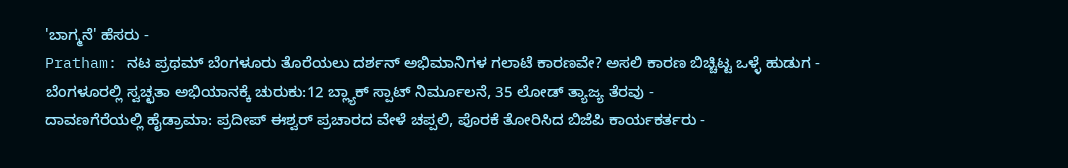'ಬಾಗ್ಮನೆ' ಹೆಸರು -
Pratham: ನಟ ಪ್ರಥಮ್ ಬೆಂಗಳೂರು ತೊರೆಯಲು ದರ್ಶನ್ ಅಭಿಮಾನಿಗಳ ಗಲಾಟೆ ಕಾರಣವೇ? ಅಸಲಿ ಕಾರಣ ಬಿಚ್ಚಿಟ್ಟ ಒಳ್ಳೆ ಹುಡುಗ -
ಬೆಂಗಳೂರಲ್ಲಿ ಸ್ವಚ್ಛತಾ ಅಭಿಯಾನಕ್ಕೆ ಚುರುಕು:12 ಬ್ಲ್ಯಾಕ್ ಸ್ಪಾಟ್ ನಿರ್ಮೂಲನೆ, 35 ಲೋಡ್ ತ್ಯಾಜ್ಯ ತೆರವು -
ದಾವಣಗೆರೆಯಲ್ಲಿ ಹೈಡ್ರಾಮಾ: ಪ್ರದೀಪ್ ಈಶ್ವರ್ ಪ್ರಚಾರದ ವೇಳೆ ಚಪ್ಪಲಿ, ಪೊರಕೆ ತೋರಿಸಿದ ಬಿಜೆಪಿ ಕಾರ್ಯಕರ್ತರು -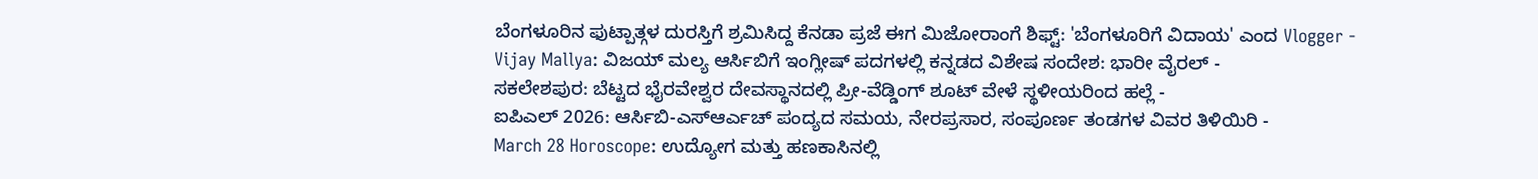ಬೆಂಗಳೂರಿನ ಫುಟ್ಪಾತ್ಗಳ ದುರಸ್ತಿಗೆ ಶ್ರಮಿಸಿದ್ದ ಕೆನಡಾ ಪ್ರಜೆ ಈಗ ಮಿಜೋರಾಂಗೆ ಶಿಫ್ಟ್: 'ಬೆಂಗಳೂರಿಗೆ ವಿದಾಯ' ಎಂದ Vlogger -
Vijay Mallya: ವಿಜಯ್ ಮಲ್ಯ ಆರ್ಸಿಬಿಗೆ ಇಂಗ್ಲೀಷ್ ಪದಗಳಲ್ಲಿ ಕನ್ನಡದ ವಿಶೇಷ ಸಂದೇಶ: ಭಾರೀ ವೈರಲ್ -
ಸಕಲೇಶಪುರ: ಬೆಟ್ಟದ ಭೈರವೇಶ್ವರ ದೇವಸ್ಥಾನದಲ್ಲಿ ಪ್ರೀ-ವೆಡ್ಡಿಂಗ್ ಶೂಟ್ ವೇಳೆ ಸ್ಥಳೀಯರಿಂದ ಹಲ್ಲೆ -
ಐಪಿಎಲ್ 2026: ಆರ್ಸಿಬಿ-ಎಸ್ಆರ್ಎಚ್ ಪಂದ್ಯದ ಸಮಯ, ನೇರಪ್ರಸಾರ, ಸಂಪೂರ್ಣ ತಂಡಗಳ ವಿವರ ತಿಳಿಯಿರಿ -
March 28 Horoscope: ಉದ್ಯೋಗ ಮತ್ತು ಹಣಕಾಸಿನಲ್ಲಿ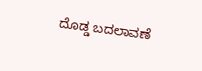ದೊಡ್ಡ ಬದಲಾವಣೆ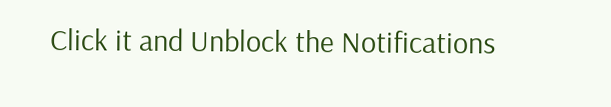Click it and Unblock the Notifications